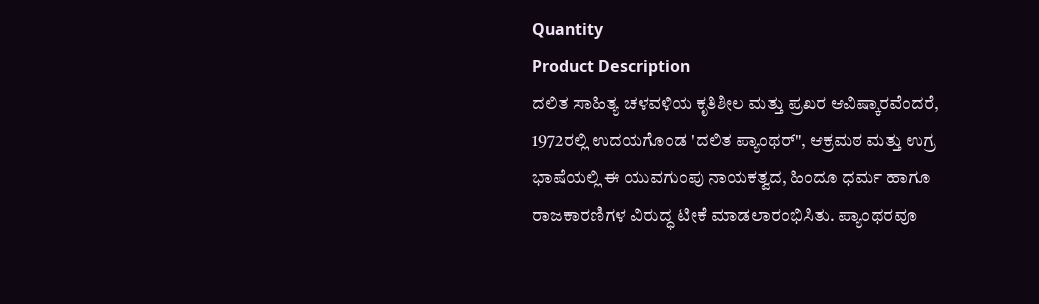Quantity
Product Description
ದಲಿತ ಸಾಹಿತ್ಯ ಚಳವಳಿಯ ಕೃತಿಶೀಲ ಮತ್ತು ಪ್ರಖರ ಆವಿಷ್ಕಾರವೆಂದರೆ, 1972ರಲ್ಲಿ ಉದಯಗೊಂಡ 'ದಲಿತ ಪ್ಯಾಂಥರ್", ಆಕ್ರಮಠ ಮತ್ತು ಉಗ್ರ ಭಾಷೆಯಲ್ಲಿ ಈ ಯುವಗುಂಪು ನಾಯಕತ್ವದ, ಹಿಂದೂ ಧರ್ಮ ಹಾಗೂ ರಾಜಕಾರಣಿಗಳ ವಿರುದ್ಧ ಟೀಕೆ ಮಾಡಲಾರಂಭಿಸಿತು. ಪ್ಯಾಂಥರವೂ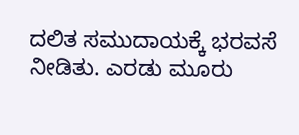ದಲಿತ ಸಮುದಾಯಕ್ಕೆ ಭರವಸೆ ನೀಡಿತು. ಎರಡು ಮೂರು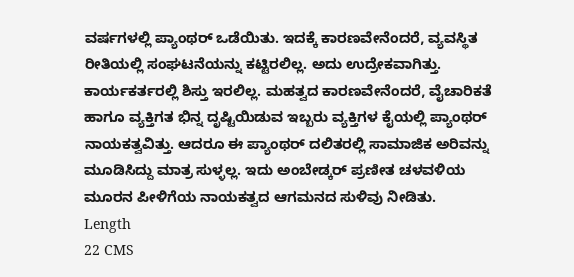ವರ್ಷಗಳಲ್ಲಿ ಪ್ಯಾಂಥರ್ ಒಡೆಯಿತು. ಇದಕ್ಕೆ ಕಾರಣವೇನೆಂದರೆ, ವ್ಯವಸ್ಥಿತ ರೀತಿಯಲ್ಲಿ ಸಂಘಟನೆಯನ್ನು ಕಟ್ಟಿರಲಿಲ್ಲ. ಅದು ಉದ್ರೇಕವಾಗಿತ್ತು. ಕಾರ್ಯಕರ್ತರಲ್ಲಿ ಶಿಸ್ತು ಇರಲಿಲ್ಲ. ಮಹತ್ವದ ಕಾರಣವೇನೆಂದರೆ, ವೈಚಾರಿಕತೆ ಹಾಗೂ ವ್ಯಕ್ತಿಗತ ಭಿನ್ನ ದೃಷ್ಟಿಯಿಡುವ ಇಬ್ಬರು ವ್ಯಕ್ತಿಗಳ ಕೈಯಲ್ಲಿ ಪ್ಯಾಂಥರ್ ನಾಯಕತ್ವವಿತ್ತು. ಆದರೂ ಈ ಪ್ಯಾಂಥರ್ ದಲಿತರಲ್ಲಿ ಸಾಮಾಜಿಕ ಅರಿವನ್ನು ಮೂಡಿಸಿದ್ದು ಮಾತ್ರ ಸುಳ್ಳಲ್ಲ. ಇದು ಅಂಬೇಡ್ಕರ್ ಪ್ರಣೀತ ಚಳವಳಿಯ ಮೂರನ ಪೀಳಿಗೆಯ ನಾಯಕತ್ವದ ಆಗಮನದ ಸುಳಿವು ನೀಡಿತು.
Length
22 CMS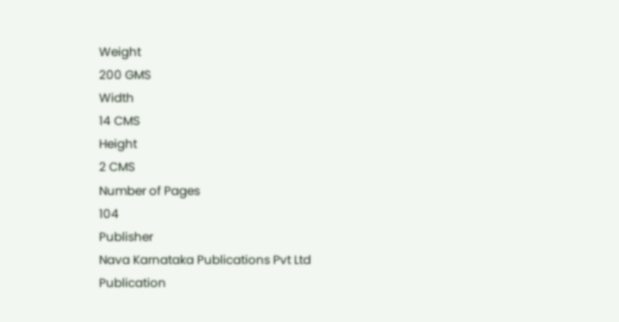Weight
200 GMS
Width
14 CMS
Height
2 CMS
Number of Pages
104
Publisher
Nava Karnataka Publications Pvt Ltd
Publication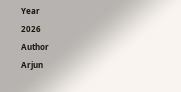Year
2026
Author
Arjun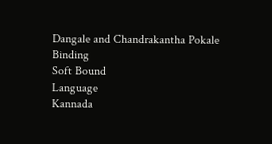Dangale and Chandrakantha Pokale
Binding
Soft Bound
Language
Kannada